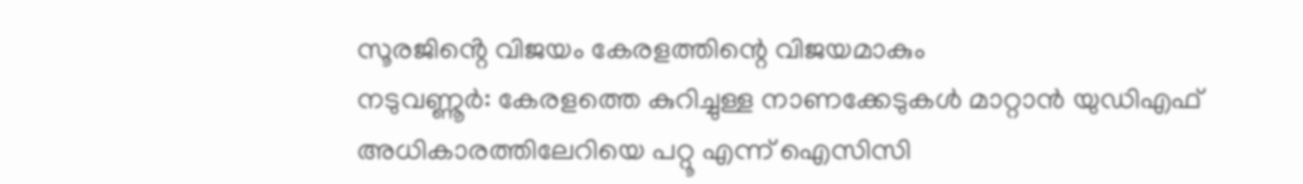സൂരജിൻ്റെ വിജയം കേരളത്തിന്റെ വിജയമാകും
നടുവണ്ണൂർ: കേരളത്തെ കുറിച്ചുള്ള നാണക്കേടുകൾ മാറ്റാൻ യുഡിഎഫ് അധികാരത്തിലേറിയെ പറ്റൂ എന്ന് ഐസിസി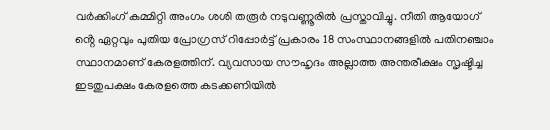വർക്കിംഗ് കമ്മിറ്റി അംഗം ശശി തരൂർ നടുവണ്ണൂരിൽ പ്രസ്താവിച്ചു. നീതി ആയോഗ് ൻ്റെ ഏറ്റവും പുതിയ പ്രോഗ്രസ് റിപ്പോർട്ട് പ്രകാരം 18 സംസ്ഥാനങ്ങളിൽ പതിനഞ്ചാം സ്ഥാനമാണ് കേരളത്തിന്. വ്യവസായ സൗഹൃദം അല്ലാത്ത അന്തരീക്ഷം സൃഷ്ടിച്ച ഇടതുപക്ഷം കേരളത്തെ കടക്കണിയിൽ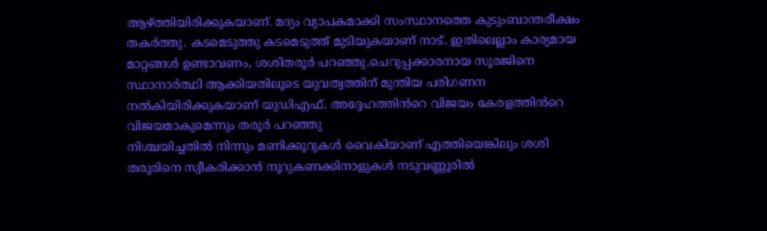ആഴ്ത്തിയിരിക്കുകയാണ്. മദ്യം വ്യാപകമാക്കി സംസ്ഥാനത്തെ കുടുംബാന്തരീക്ഷം തകർത്തു. കടമെടുത്തു കടമെടുത്ത് മുടിയുകയാണ് നാട്. ഇതിലെല്ലാം കാര്യമായ മാറ്റങ്ങൾ ഉണ്ടാവണം, ശശിതരൂർ പറഞ്ഞു.ചെറുപ്പക്കാരനായ സൂരജിനെ സ്ഥാനാർത്ഥി ആക്കിയതിലൂടെ യുവത്വത്തിന് മുന്തിയ പരിഗണന നൽകിയിരിക്കുകയാണ് യുഡിഎഫ്. അദ്ദേഹത്തിൻറെ വിജയം കേരളത്തിൻറെ വിജയമാകുമെന്നും തരൂർ പറഞ്ഞു
നിശ്ചയിച്ചതിൽ നിന്നും മണിക്കൂറുകൾ വൈകിയാണ് എത്തിയെങ്കിലും ശശി തരൂരിനെ സ്വീകരിക്കാൻ നൂറുകണക്കിനാളുകൾ നടുവണ്ണൂരിൽ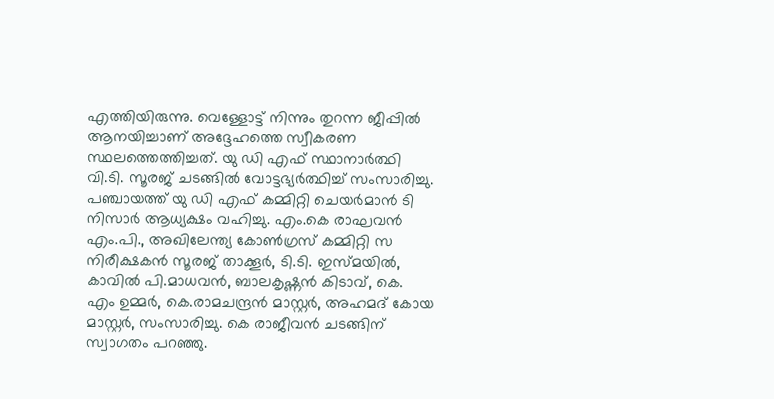എത്തിയിരുന്നു. വെള്ളോട്ട് നിന്നും തുറന്ന ജീപ്പിൽ ആനയിച്ചാണ് അദ്ദേഹത്തെ സ്വീകരണ സ്ഥലത്തെത്തിച്ചത്. യു ഡി എഫ് സ്ഥാനാർത്ഥി വി.ടി. സൂരജ് ചടങ്ങിൽ വോട്ടഭ്യർത്ഥിച്ച് സംസാരിച്ചു.
പഞ്ചായത്ത് യു ഡി എഫ് കമ്മിറ്റി ചെയർമാൻ ടി നിസാർ ആധ്യക്ഷം വഹിച്ചു. എം.കെ രാഘവൻ എം.പി., അഖിലേന്ത്യ കോൺഗ്രസ് കമ്മിറ്റി സ നിരീക്ഷകൻ സൂരജ് താക്കൂർ, ടി.ടി. ഇസ്മയിൽ, കാവിൽ പി.മാധവൻ, ബാലകൃഷ്ണൻ കിടാവ്, കെ. എം ഉമ്മർ, കെ.രാമചന്ദ്രൻ മാസ്റ്റർ, അഹമദ് കോയ മാസ്റ്റർ, സംസാരിച്ചു. കെ രാജീവൻ ചടങ്ങിന് സ്വാഗതം പറഞ്ഞു.